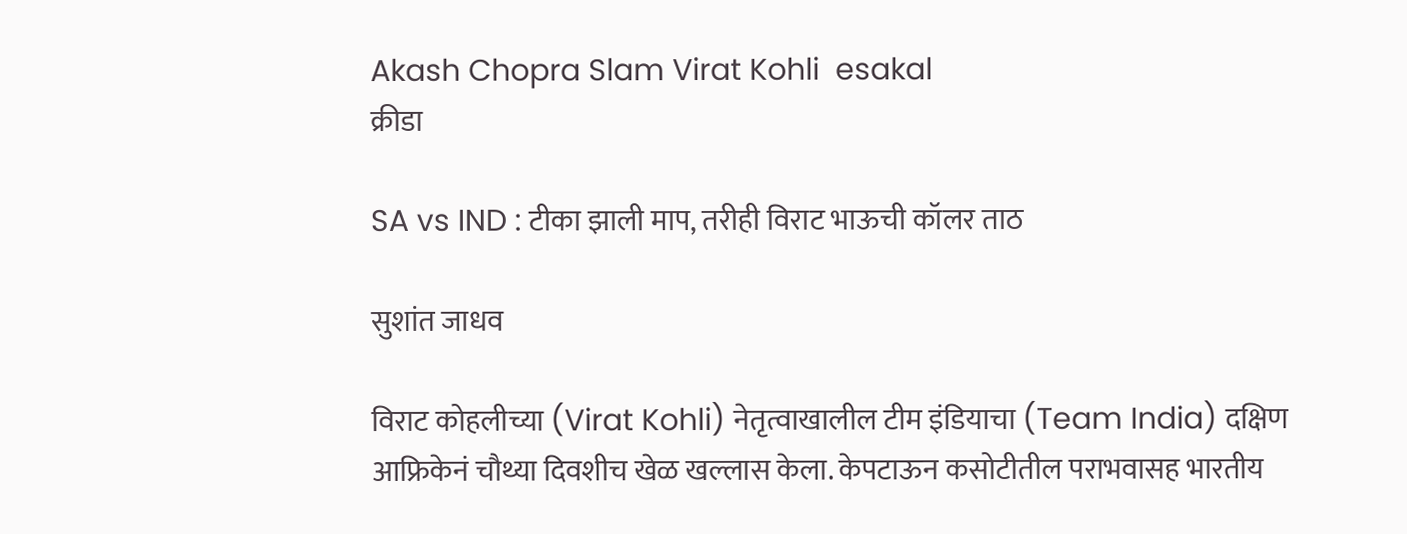Akash Chopra Slam Virat Kohli  esakal
क्रीडा

SA vs IND : टीका झाली माप, तरीही विराट भाऊची कॉलर ताठ

सुशांत जाधव

विराट कोहलीच्या (Virat Kohli) नेतृत्वाखालील टीम इंडियाचा (Team India) दक्षिण आफ्रिकेनं चौथ्या दिवशीच खेळ खल्लास केला. केपटाऊन कसोटीतील पराभवासह भारतीय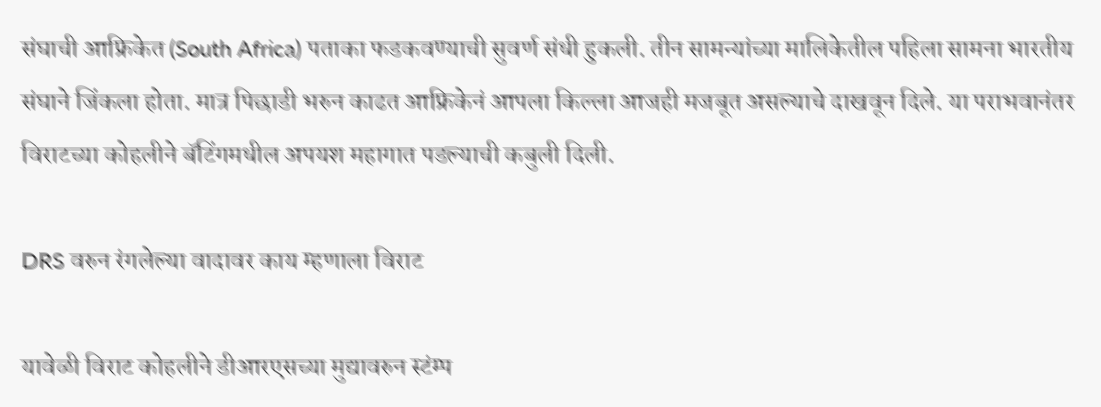संघाची आफ्रिकेत (South Africa) पताका फडकवण्याची सुवर्ण संधी हुकली. तीन सामन्यांच्या मालिकेतील पहिला सामना भारतीय संघाने जिंकला होता. मात्र पिछाडी भरुन काढत आफ्रिकेनं आपला किल्ला आजही मजबूत असल्याचे दाखवून दिले. या पराभवानंतर विराटच्या कोहलीने बॅटिंगमधील अपयश महागात पडल्याची कबुली दिली.

DRS वरुन रंगलेल्या वादावर काय म्हणाला विराट

यावेळी विराट कोहलीने डीआरएसच्या मुद्यावरुन स्टंम्प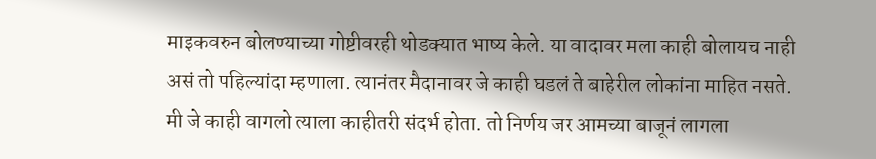माइकवरुन बोलण्याच्या गोष्टीवरही थोडक्यात भाष्य केले. या वादावर मला काही बोलायच नाही असं तो पहिल्यांदा म्हणाला. त्यानंतर मैदानावर जे काही घडलं ते बाहेरील लोकांना माहित नसते. मी जे काही वागलो त्याला काहीतरी संदर्भ होता. तो निर्णय जर आमच्या बाजूनं लागला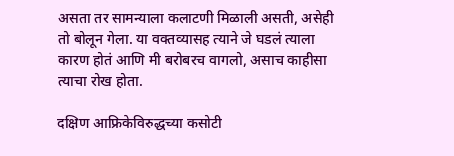असता तर सामन्याला कलाटणी मिळाली असती, असेही तो बोलून गेला. या वक्तव्यासह त्याने जे घडलं त्याला कारण होतं आणि मी बरोबरच वागलो, असाच काहीसा त्याचा रोख होता.

दक्षिण आफ्रिकेविरुद्धच्या कसोटी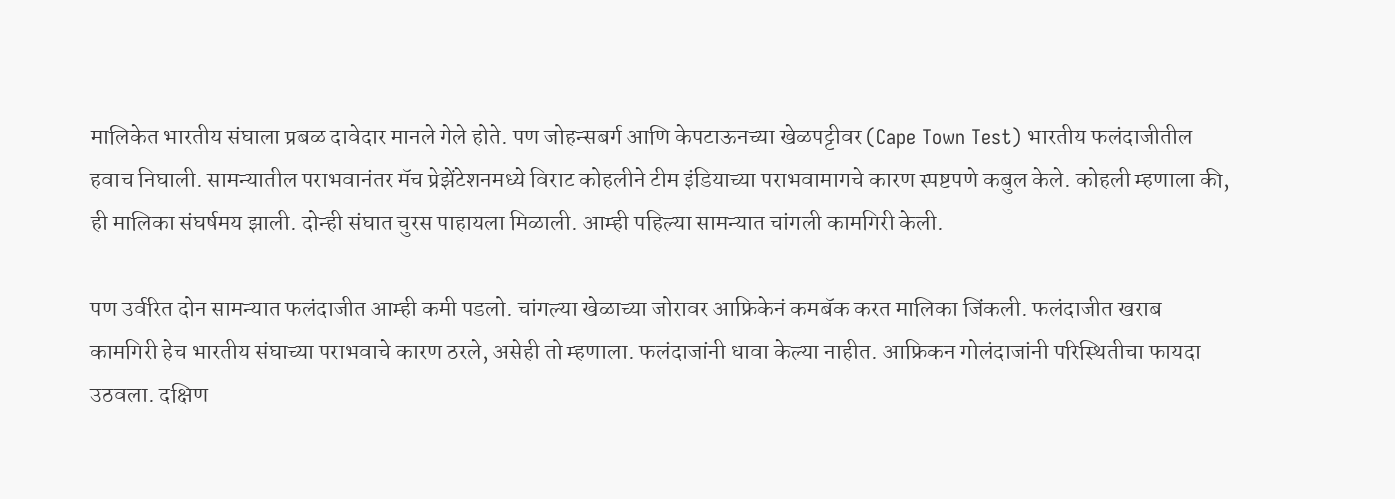मालिकेत भारतीय संघाला प्रबळ दावेदार मानले गेले होते. पण जोहन्सबर्ग आणि केपटाऊनच्या खेळपट्टीवर (Cape Town Test) भारतीय फलंदाजीतील हवाच निघाली. सामन्यातील पराभवानंतर मॅच प्रेझेंटेशनमध्ये विराट कोहलीने टीम इंडियाच्या पराभवामागचे कारण स्पष्टपणे कबुल केले. कोहली म्हणाला की, ही मालिका संघर्षमय झाली. दोन्ही संघात चुरस पाहायला मिळाली. आम्ही पहिल्या सामन्यात चांगली कामगिरी केली.

पण उर्वरित दोन सामन्यात फलंदाजीत आम्ही कमी पडलो. चांगल्या खेळाच्या जोरावर आफ्रिकेनं कमबॅक करत मालिका जिंकली. फलंदाजीत खराब कामगिरी हेच भारतीय संघाच्या पराभवाचे कारण ठरले, असेही तो म्हणाला. फलंदाजांनी धावा केल्या नाहीत. आफ्रिकन गोलंदाजांनी परिस्थितीचा फायदा उठवला. दक्षिण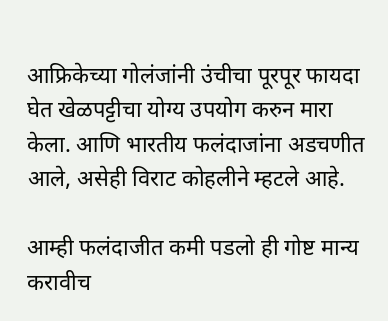आफ्रिकेच्या गोलंजांनी उंचीचा पूरपूर फायदा घेत खेळपट्टीचा योग्य उपयोग करुन मारा केला. आणि भारतीय फलंदाजांना अडचणीत आले, असेही विराट कोहलीने म्हटले आहे.

आम्ही फलंदाजीत कमी पडलो ही गोष्ट मान्य करावीच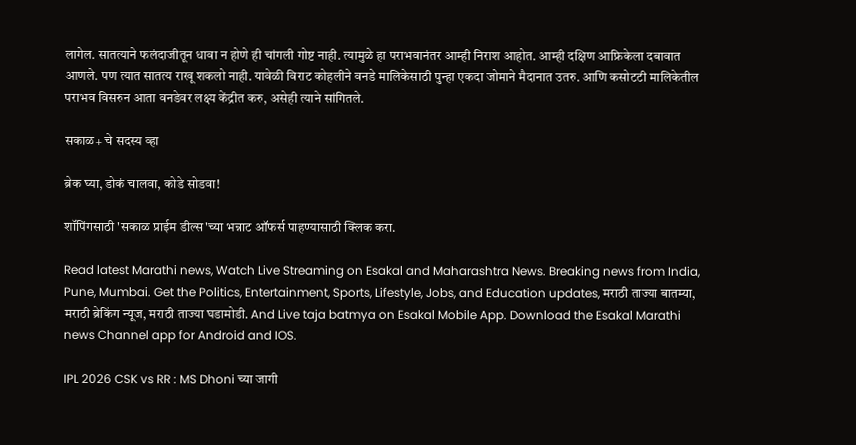लागेल. सातत्याने फलंदाजीतून धावा न होणे ही चांगली गोष्ट नाही. त्यामुळे हा पराभवानंतर आम्ही निराश आहोत. आम्ही दक्षिण आफ्रिकेला दबावात आणले. पण त्यात सातत्य राखू शकलो नाही. यावेळी विराट कोहलीने वनडे मालिकेसाठी पुन्हा एकदा जोमाने मैदानात उतरु. आणि कसोटटी मालिकेतील पराभव विसरुन आता वनडेवर लक्ष्य केंद्रीत करु, असेही त्याने सांगितले.

सकाळ+ चे सदस्य व्हा

ब्रेक घ्या, डोकं चालवा, कोडे सोडवा!

शॉपिंगसाठी 'सकाळ प्राईम डील्स'च्या भन्नाट ऑफर्स पाहण्यासाठी क्लिक करा.

Read latest Marathi news, Watch Live Streaming on Esakal and Maharashtra News. Breaking news from India, Pune, Mumbai. Get the Politics, Entertainment, Sports, Lifestyle, Jobs, and Education updates, मराठी ताज्या बातम्या, मराठी ब्रेकिंग न्यूज, मराठी ताज्या घडामोडी. And Live taja batmya on Esakal Mobile App. Download the Esakal Marathi news Channel app for Android and IOS.

IPL 2026 CSK vs RR : MS Dhoni च्या जागी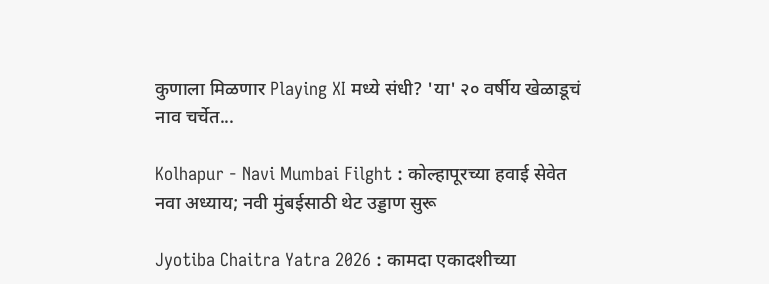कुणाला मिळणार Playing XI मध्ये संधी? 'या' २० वर्षीय खेळाडूचं नाव चर्चेत...

Kolhapur - Navi Mumbai Filght : कोल्हापूरच्या हवाई सेवेत नवा अध्याय; नवी मुंबईसाठी थेट उड्डाण सुरू

Jyotiba Chaitra Yatra 2026 : कामदा एकादशीच्या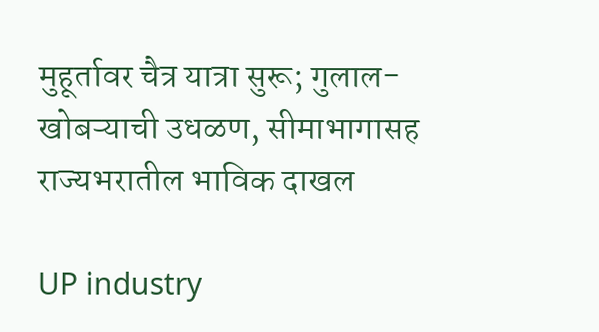मुहूर्तावर चैत्र यात्रा सुरू; गुलाल-खोबऱ्याची उधळण, सीमाभागासह राज्यभरातील भाविक दाखल

UP industry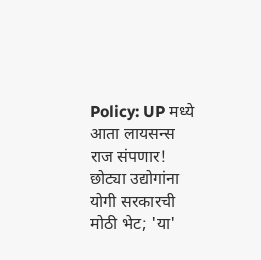Policy: UP मध्ये आता लायसन्स राज संपणार! छोट्या उद्योगांना योगी सरकारची मोठी भेट; 'या'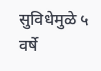सुविधेमुळे ५ वर्षे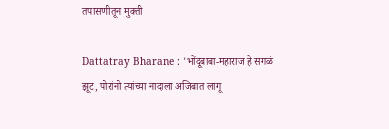तपासणीतून मुक्ती

Dattatray Bharane : 'भोंदूबाबा-महाराज हे सगळं झूट, पोरांनो त्यांच्या नादाला अजिबात लागू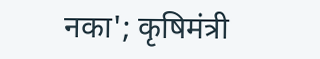नका'; कृषिमंत्री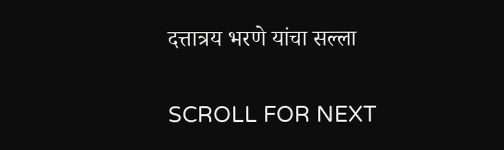दत्तात्रय भरणे यांचा सल्ला

SCROLL FOR NEXT